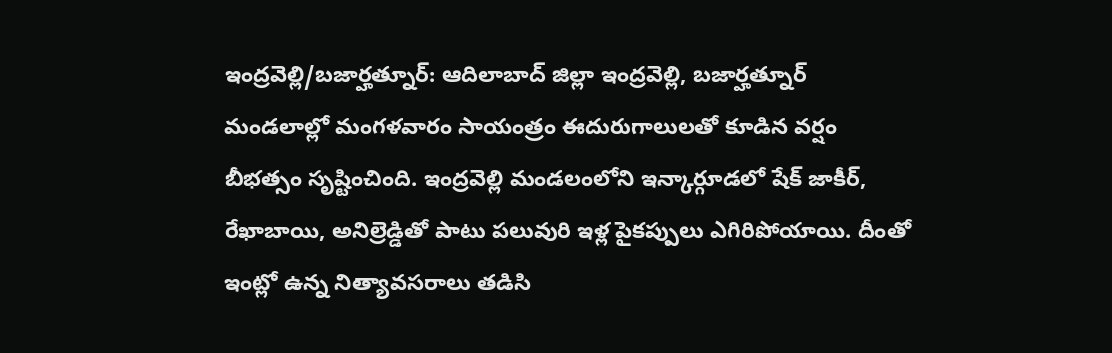ఇంద్రవెల్లి/బజార్హత్నూర్: ఆదిలాబాద్ జిల్లా ఇంద్రవెల్లి, బజార్హత్నూర్ మండలాల్లో మంగళవారం సాయంత్రం ఈదురుగాలులతో కూడిన వర్షం బీభత్సం సృష్టించింది. ఇంద్రవెల్లి మండలంలోని ఇన్కార్గూడలో షేక్ జాకీర్, రేఖాబాయి, అనిల్రెడ్డితో పాటు పలువురి ఇళ్ల పైకప్పులు ఎగిరిపోయాయి. దీంతో ఇంట్లో ఉన్న నిత్యావసరాలు తడిసి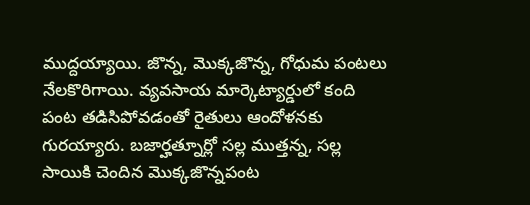ముద్దయ్యాయి. జొన్న, మొక్కజొన్న, గోధుమ పంటలు నేలకొరిగాయి. వ్యవసాయ మార్కెట్యార్డులో కంది పంట తడిసిపోవడంతో రైతులు ఆందోళనకు గురయ్యారు. బజార్హత్నూర్లో సల్ల ముత్తన్న, సల్ల సాయికి చెందిన మొక్కజొన్నపంట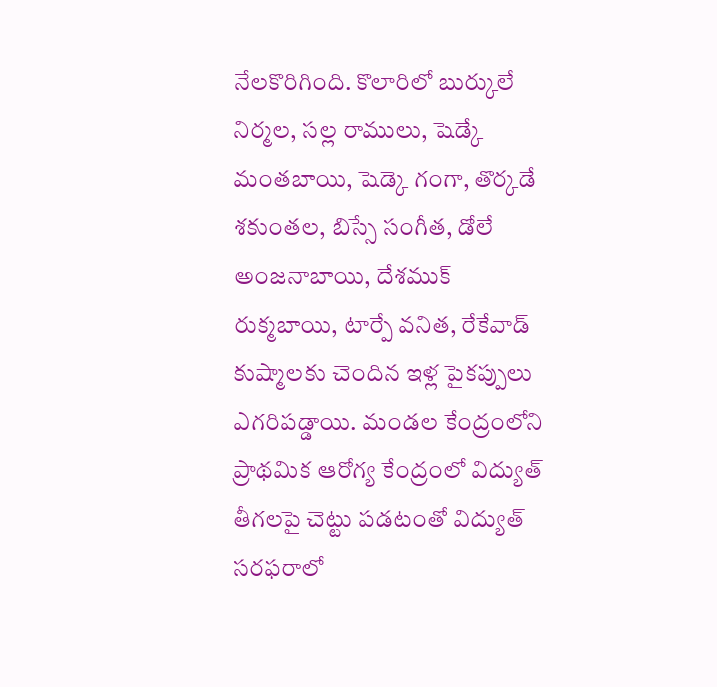నేలకొరిగింది. కొలారిలో బుర్కులే నిర్మల, సల్ల రాములు, షెడ్కే మంతబాయి, షెడ్కె గంగా, తొర్కడే శకుంతల, బిస్సే సంగీత, డోలే అంజనాబాయి, దేశముక్ రుక్మబాయి, టార్పే వనిత, రేకేవాడ్ కుష్మాలకు చెందిన ఇళ్ల పైకప్పులు ఎగరిపడ్డాయి. మండల కేంద్రంలోని ప్రాథమిక ఆరోగ్య కేంద్రంలో విద్యుత్ తీగలపై చెట్టు పడటంతో విద్యుత్ సరఫరాలో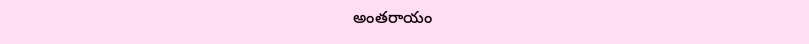అంతరాయం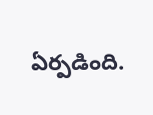ఏర్పడింది.